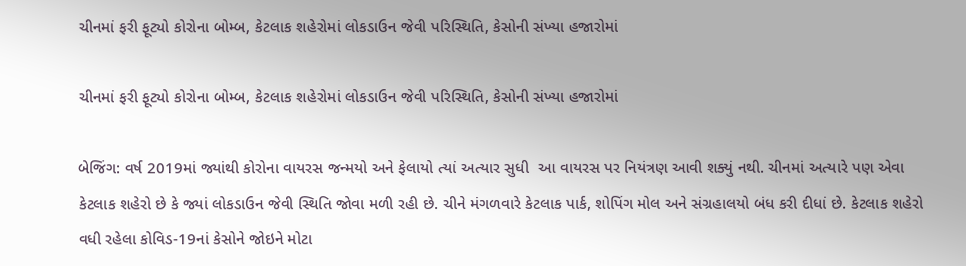ચીનમાં ફરી ફૂટ્યો કોરોના બોમ્બ, કેટલાક શહેરોમાં લોકડાઉન જેવી પરિસ્થિતિ, કેસોની સંખ્યા હજારોમાં

ચીનમાં ફરી ફૂટ્યો કોરોના બોમ્બ, કેટલાક શહેરોમાં લોકડાઉન જેવી પરિસ્થિતિ, કેસોની સંખ્યા હજારોમાં

બેજિંગ: વર્ષ 2019માં જ્યાંથી કોરોના વાયરસ જન્મયો અને ફેલાયો ત્યાં અત્યાર સુધી  આ વાયરસ પર નિયંત્રણ આવી શક્યું નથી. ચીનમાં અત્યારે પણ એવા કેટલાક શહેરો છે કે જ્યાં લોકડાઉન જેવી સ્થિતિ જોવા મળી રહી છે. ચીને મંગળવારે કેટલાક પાર્ક, શોપિંગ મોલ અને સંગ્રહાલયો બંધ કરી દીધાં છે. કેટલાક શહેરો વધી રહેલા કોવિડ-19નાં કેસોને જોઇને મોટા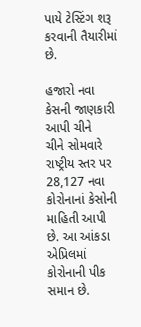પાયે ટેસ્ટિંગ શરૂ કરવાની તૈયારીમાં છે.

હજારો નવા કેસની જાણકારી આપી ચીને
ચીને સોમવારે રાષ્ટ્રીય સ્તર પર 28,127 નવા કોરોનાનાં કેસોની માહિતી આપી છે. આ આંકડા એપ્રિલમાં કોરોનાની પીક સમાન છે.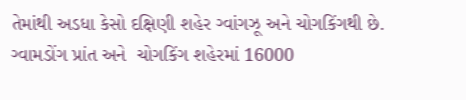તેમાંથી અડધા કેસો દક્ષિણી શહેર ગ્વાંગઝૂ અને ચોગકિંગથી છે. ગ્વામડોંગ પ્રાંત અને  ચોગકિંગ શહેરમાં 16000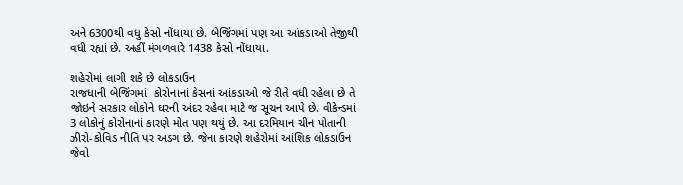અને 6300થી વધુ કેસો નોંધાયા છે. બેજિંગમાં પણ આ આંકડાઓ તેજીથી વધી રહ્યાં છે. અહીં મંગળવારે 1438 કેસો નોંધાયા.

શહેરોમાં લાગી શકે છે લોકડાઉન
રાજધાની બેજિંગમાં  કોરોનાનાં કેસનાં આંકડાઓ જે રીતે વધી રહેલા છે તે જોઇને સરકાર લોકોને ઘરની અંદર રહેવા માટે જ સૂચન આપે છે. વીકેન્ડમાં 3 લોકોનું કોરોનાનાં કારણે મોત પણ થયું છે. આ દરમિયાન ચીન પોતાની ઝીરો-કોવિડ નીતિ પર અડગ છે. જેના કારણે શહેરોમાં આંશિક લોકડાઉન જેવો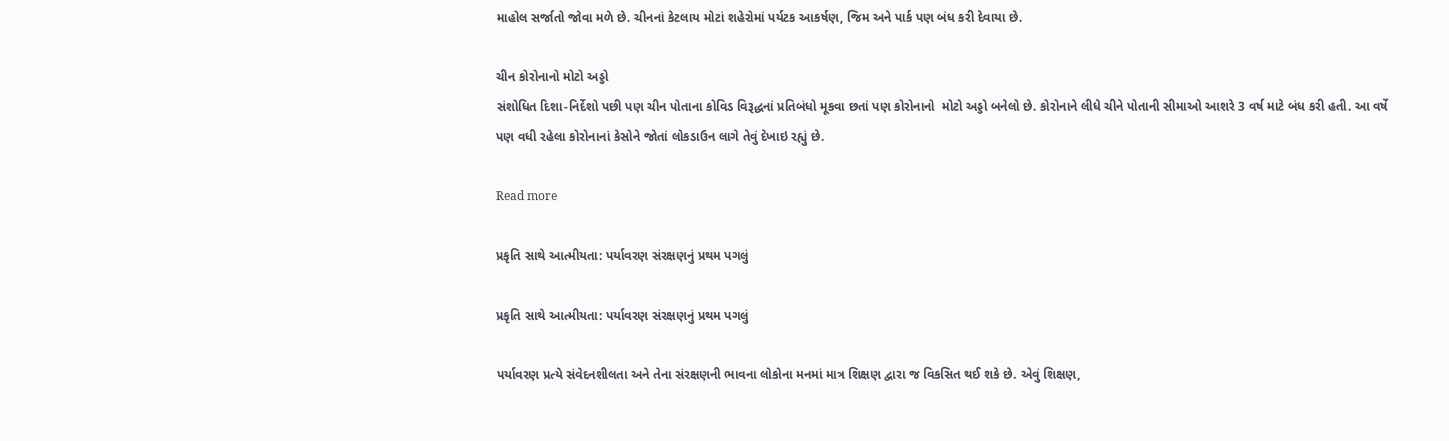માહોલ સર્જાતો જોવા મળે છે. ચીનનાં કેટલાય મોટાં શહેરોમાં પર્યટક આકર્ષણ, જિમ અને પાર્ક પણ બંધ કરી દેવાયા છે.

ચીન કોરોનાનો મોટો અડ્ડો
સંશોધિત દિશા-નિર્દેશો પછી પણ ચીન પોતાના કોવિડ વિરૂદ્ધનાં પ્રતિબંધો મૂકવા છતાં પણ કોરોનાનો  મોટો અડ્ડો બનેલો છે. કોરોનાને લીધે ચીને પોતાની સીમાઓ આશરે 3 વર્ષ માટે બંધ કરી હતી. આ વર્ષે પણ વધી રહેલા કોરોનાનાં કેસોને જોતાં લોકડાઉન લાગે તેવું દેખાઇ રહ્યું છે.

Read more

પ્રકૃતિ સાથે આત્મીયતા: પર્યાવરણ સંરક્ષણનું પ્રથમ પગલું

પ્રકૃતિ સાથે આત્મીયતા: પર્યાવરણ સંરક્ષણનું પ્રથમ પગલું

પર્યાવરણ પ્રત્યે સંવેદનશીલતા અને તેના સંરક્ષણની ભાવના લોકોના મનમાં માત્ર શિક્ષણ દ્વારા જ વિકસિત થઈ શકે છે. એવું શિક્ષણ,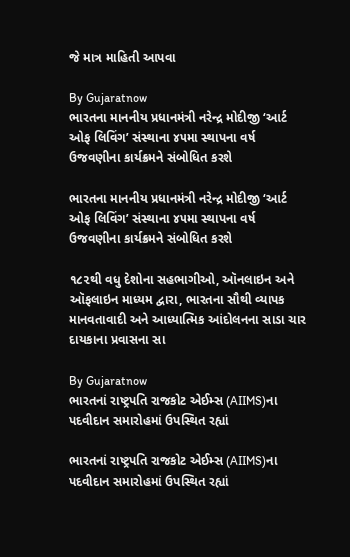જે માત્ર માહિતી આપવા

By Gujaratnow
ભારતના માનનીય પ્રધાનમંત્રી નરેન્દ્ર મોદીજી ‘આર્ટ ઓફ લિવિંગ’ સંસ્થાના ૪૫મા સ્થાપના વર્ષ ઉજવણીના કાર્યક્રમને સંબોધિત કરશે

ભારતના માનનીય પ્રધાનમંત્રી નરેન્દ્ર મોદીજી ‘આર્ટ ઓફ લિવિંગ’ સંસ્થાના ૪૫મા સ્થાપના વર્ષ ઉજવણીના કાર્યક્રમને સંબોધિત કરશે

૧૮૨થી વધુ દેશોના સહભાગીઓ, ઑનલાઇન અને ઑફલાઇન માધ્યમ દ્વારા, ભારતના સૌથી વ્યાપક માનવતાવાદી અને આધ્યાત્મિક આંદોલનના સાડા ચાર દાયકાના પ્રવાસના સા

By Gujaratnow
ભારતનાં રાષ્ટ્રપતિ રાજકોટ એઈમ્સ (AIIMS)ના પદવીદાન સમારોહમાં ઉપસ્થિત રહ્યાં

ભારતનાં રાષ્ટ્રપતિ રાજકોટ એઈમ્સ (AIIMS)ના પદવીદાન સમારોહમાં ઉપસ્થિત રહ્યાં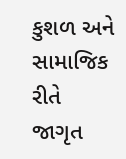કુશળ અને સામાજિક રીતે જાગૃત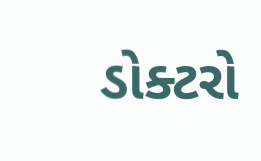ડોક્ટરો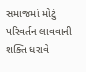સમાજમાં મોટું પરિવર્તન લાવવાની શક્તિ ધરાવે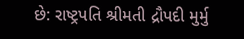છે: રાષ્ટ્રપતિ શ્રીમતી દ્રૌપદી મુર્મુ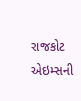રાજકોટ એઇમ્સની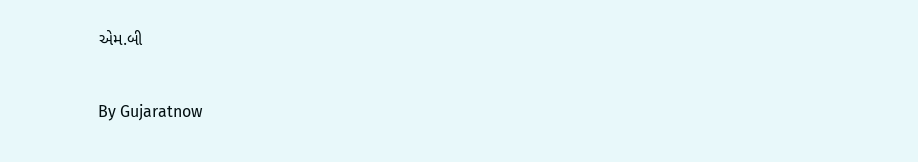એમ.બી

By Gujaratnow